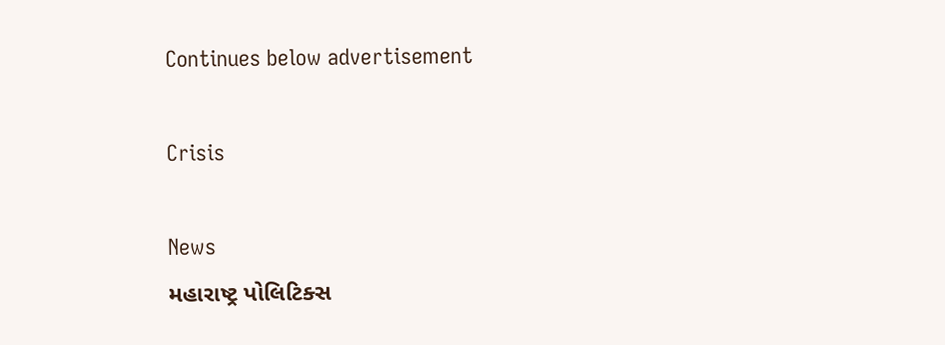Continues below advertisement

Crisis

News
મહારાષ્ટ્ર પોલિટિક્સ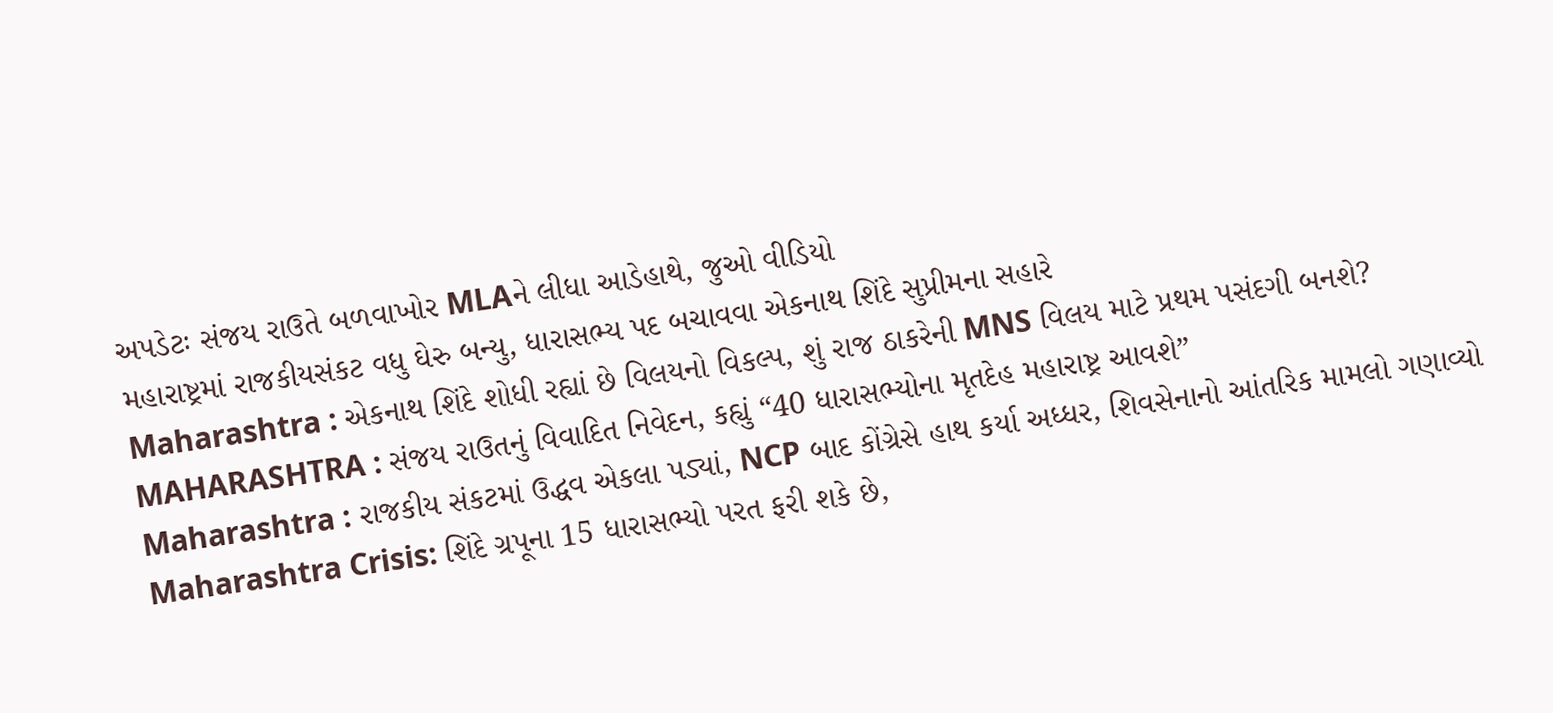અપડેટઃ સંજય રાઉતે બળવાખોર MLAને લીધા આડેહાથે, જુઓ વીડિયો
મહારાષ્ટ્રમાં રાજકીયસંકટ વધુ ઘેરુ બન્યુ, ધારાસભ્ય પદ બચાવવા એકનાથ શિંદે સુપ્રીમના સહારે
Maharashtra : એકનાથ શિંદે શોધી રહ્યાં છે વિલયનો વિકલ્પ, શું રાજ ઠાકરેની MNS વિલય માટે પ્રથમ પસંદગી બનશે?
MAHARASHTRA : સંજય રાઉતનું વિવાદિત નિવેદન, કહ્યું “40 ધારાસભ્યોના મૃતદેહ મહારાષ્ટ્ર આવશે”
Maharashtra : રાજકીય સંકટમાં ઉદ્ધવ એકલા પડ્યાં, NCP બાદ કોંગ્રેસે હાથ કર્યા અધ્ધર, શિવસેનાનો આંતરિક મામલો ગણાવ્યો
Maharashtra Crisis: શિંદે ગ્રપૂના 15 ધારાસભ્યો પરત ફરી શકે છે,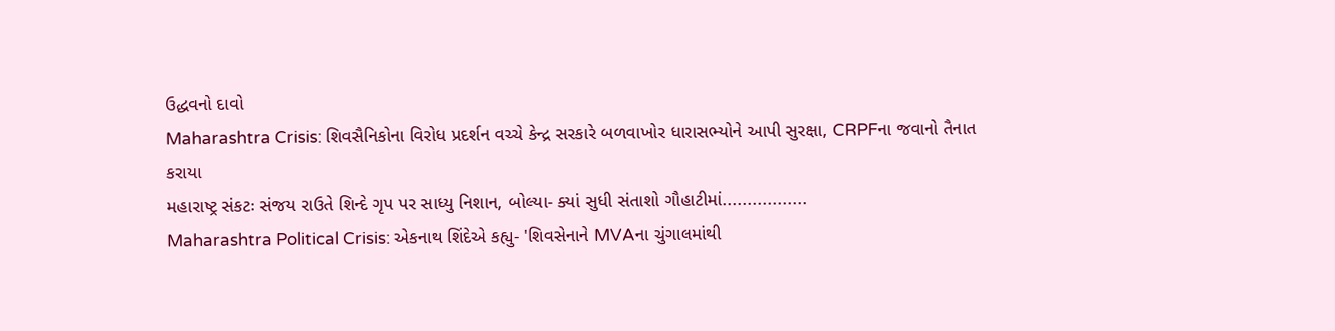ઉદ્ધવનો દાવો
Maharashtra Crisis: શિવસૈનિકોના વિરોધ પ્રદર્શન વચ્ચે કેન્દ્ર સરકારે બળવાખોર ધારાસભ્યોને આપી સુરક્ષા, CRPFના જવાનો તૈનાત કરાયા
મહારાષ્ટ્ર સંકટઃ સંજય રાઉતે શિન્દે ગૃપ પર સાધ્યુ નિશાન, બોલ્યા- ક્યાં સુધી સંતાશો ગૌહાટીમાં.................
Maharashtra Political Crisis: એકનાથ શિંદેએ કહ્યુ- 'શિવસેનાને MVAના ચુંગાલમાંથી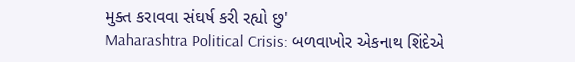મુક્ત કરાવવા સંઘર્ષ કરી રહ્યો છુ'
Maharashtra Political Crisis: બળવાખોર એકનાથ શિંદેએ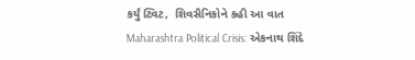કર્યું ટ્વિટ,  શિવસૈનિકોને કહી આ વાત
Maharashtra Political Crisis: એકનાથ શિંદે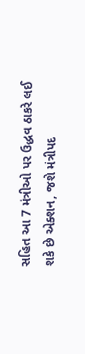સહિત આ 7 મંત્રીઓ પર ઉદ્ધવ ઠાકરે લઈ શકે છે એક્શન, જશે મંત્રીપદ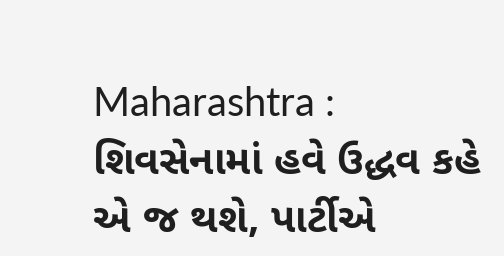Maharashtra : શિવસેનામાં હવે ઉદ્ધવ કહે એ જ થશે, પાર્ટીએ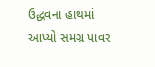ઉદ્ધવના હાથમાં આપ્યો સમગ્ર પાવર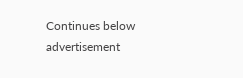Continues below advertisement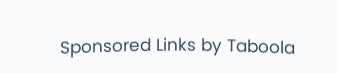Sponsored Links by Taboola